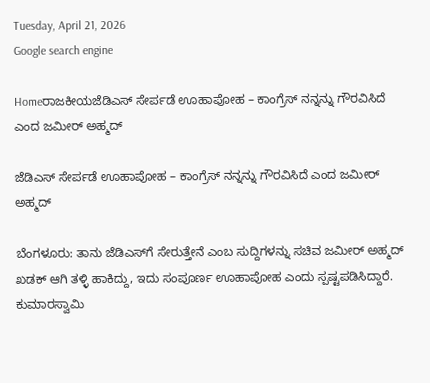Tuesday, April 21, 2026
Google search engine

Homeರಾಜಕೀಯಜೆಡಿಎಸ್ ಸೇರ್ಪಡೆ ಊಹಾಪೋಹ – ಕಾಂಗ್ರೆಸ್ ನನ್ನನ್ನು ಗೌರವಿಸಿದೆ ಎಂದ ಜಮೀರ್ ಅಹ್ಮದ್

ಜೆಡಿಎಸ್ ಸೇರ್ಪಡೆ ಊಹಾಪೋಹ – ಕಾಂಗ್ರೆಸ್ ನನ್ನನ್ನು ಗೌರವಿಸಿದೆ ಎಂದ ಜಮೀರ್ ಅಹ್ಮದ್

ಬೆಂಗಳೂರು: ತಾನು ಜೆಡಿಎಸ್‌ಗೆ ಸೇರುತ್ತೇನೆ ಎಂಬ ಸುದ್ದಿಗಳನ್ನು ಸಚಿವ ಜಮೀರ್ ಅಹ್ಮದ್ ಖಡಕ್ ಆಗಿ ತಳ್ಳಿ ಹಾಕಿದ್ದು, ಇದು ಸಂಪೂರ್ಣ ಊಹಾಪೋಹ ಎಂದು ಸ್ಪಷ್ಟಪಡಿಸಿದ್ದಾರೆ. ಕುಮಾರಸ್ವಾಮಿ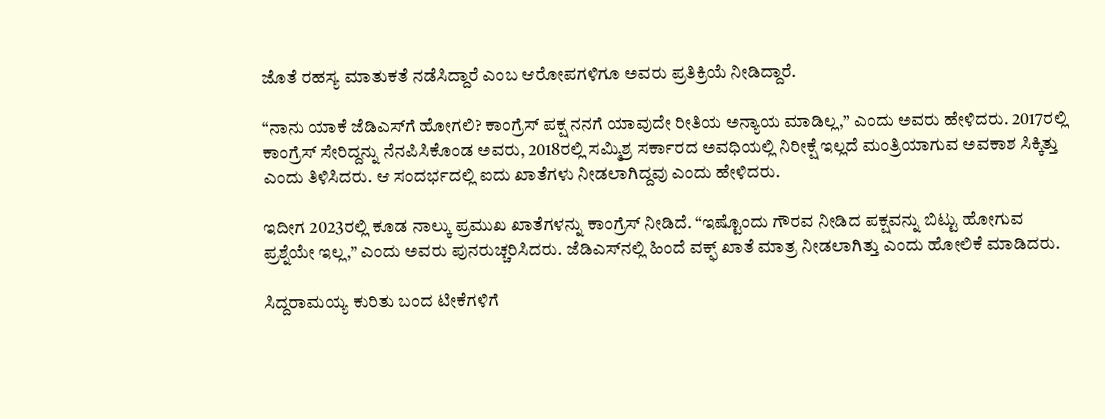ಜೊತೆ ರಹಸ್ಯ ಮಾತುಕತೆ ನಡೆಸಿದ್ದಾರೆ ಎಂಬ ಆರೋಪಗಳಿಗೂ ಅವರು ಪ್ರತಿಕ್ರಿಯೆ ನೀಡಿದ್ದಾರೆ.

“ನಾನು ಯಾಕೆ ಜೆಡಿಎಸ್‌ಗೆ ಹೋಗಲಿ? ಕಾಂಗ್ರೆಸ್ ಪಕ್ಷ ನನಗೆ ಯಾವುದೇ ರೀತಿಯ ಅನ್ಯಾಯ ಮಾಡಿಲ್ಲ,” ಎಂದು ಅವರು ಹೇಳಿದರು. 2017ರಲ್ಲಿ ಕಾಂಗ್ರೆಸ್ ಸೇರಿದ್ದನ್ನು ನೆನಪಿಸಿಕೊಂಡ ಅವರು, 2018ರಲ್ಲಿ ಸಮ್ಮಿಶ್ರ ಸರ್ಕಾರದ ಅವಧಿಯಲ್ಲಿ ನಿರೀಕ್ಷೆ ಇಲ್ಲದೆ ಮಂತ್ರಿಯಾಗುವ ಅವಕಾಶ ಸಿಕ್ಕಿತ್ತು ಎಂದು ತಿಳಿಸಿದರು. ಆ ಸಂದರ್ಭದಲ್ಲಿ ಐದು ಖಾತೆಗಳು ನೀಡಲಾಗಿದ್ದವು ಎಂದು ಹೇಳಿದರು.

ಇದೀಗ 2023ರಲ್ಲಿ ಕೂಡ ನಾಲ್ಕು ಪ್ರಮುಖ ಖಾತೆಗಳನ್ನು ಕಾಂಗ್ರೆಸ್ ನೀಡಿದೆ. “ಇಷ್ಟೊಂದು ಗೌರವ ನೀಡಿದ ಪಕ್ಷವನ್ನು ಬಿಟ್ಟು ಹೋಗುವ ಪ್ರಶ್ನೆಯೇ ಇಲ್ಲ,” ಎಂದು ಅವರು ಪುನರುಚ್ಚರಿಸಿದರು. ಜೆಡಿಎಸ್‌ನಲ್ಲಿ ಹಿಂದೆ ವಕ್ಫ್ ಖಾತೆ ಮಾತ್ರ ನೀಡಲಾಗಿತ್ತು ಎಂದು ಹೋಲಿಕೆ ಮಾಡಿದರು.

ಸಿದ್ದರಾಮಯ್ಯ ಕುರಿತು ಬಂದ ಟೀಕೆಗಳಿಗೆ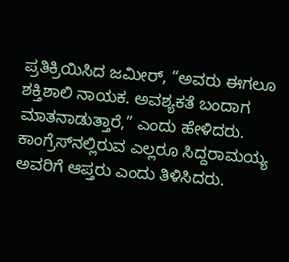ಪ್ರತಿಕ್ರಿಯಿಸಿದ ಜಮೀರ್, “ಅವರು ಈಗಲೂ ಶಕ್ತಿಶಾಲಿ ನಾಯಕ. ಅವಶ್ಯಕತೆ ಬಂದಾಗ ಮಾತನಾಡುತ್ತಾರೆ,” ಎಂದು ಹೇಳಿದರು. ಕಾಂಗ್ರೆಸ್‌ನಲ್ಲಿರುವ ಎಲ್ಲರೂ ಸಿದ್ದರಾಮಯ್ಯ ಅವರಿಗೆ ಆಪ್ತರು ಎಂದು ತಿಳಿಸಿದರು.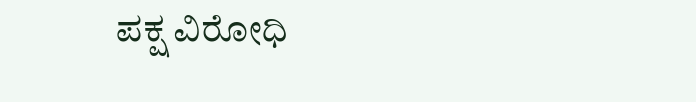ಪಕ್ಷ ವಿರೋಧಿ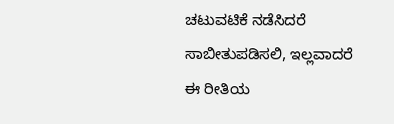ಚಟುವಟಿಕೆ ನಡೆಸಿದರೆ ಸಾಬೀತುಪಡಿಸಲಿ, ಇಲ್ಲವಾದರೆ ಈ ರೀತಿಯ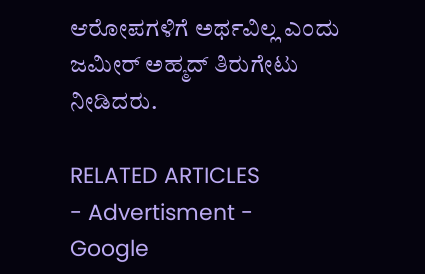ಆರೋಪಗಳಿಗೆ ಅರ್ಥವಿಲ್ಲ ಎಂದು ಜಮೀರ್ ಅಹ್ಮದ್ ತಿರುಗೇಟು ನೀಡಿದರು.

RELATED ARTICLES
- Advertisment -
Google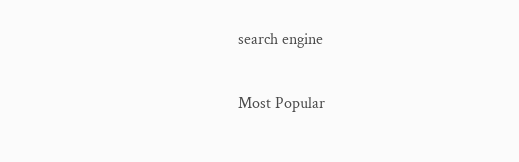search engine

Most Popular